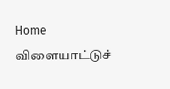Home விளையாட்டுச்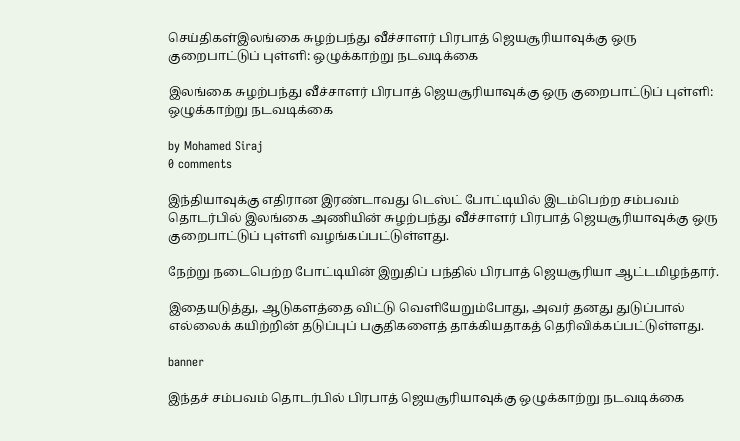செய்திகள்இலங்கை சுழற்பந்து வீச்சாளர் பிரபாத் ஜெயசூரியாவுக்கு ஒரு குறைபாட்டுப் புள்ளி: ஒழுக்காற்று நடவடிக்கை

இலங்கை சுழற்பந்து வீச்சாளர் பிரபாத் ஜெயசூரியாவுக்கு ஒரு குறைபாட்டுப் புள்ளி: ஒழுக்காற்று நடவடிக்கை

by Mohamed Siraj
0 comments

இந்தியாவுக்கு எதிரான இரண்டாவது டெஸ்ட் போட்டியில் இடம்பெற்ற சம்பவம் தொடர்பில் இலங்கை அணியின் சுழற்பந்து வீச்சாளர் பிரபாத் ஜெயசூரியாவுக்கு ஒரு குறைபாட்டுப் புள்ளி வழங்கப்பட்டுள்ளது.

நேற்று நடைபெற்ற போட்டியின் இறுதிப் பந்தில் பிரபாத் ஜெயசூரியா ஆட்டமிழந்தார்.

இதையடுத்து, ஆடுகளத்தை விட்டு வெளியேறும்போது, அவர் தனது துடுப்பால் எல்லைக் கயிற்றின் தடுப்புப் பகுதிகளைத் தாக்கியதாகத் தெரிவிக்கப்பட்டுள்ளது.

banner

இந்தச் சம்பவம் தொடர்பில் பிரபாத் ஜெயசூரியாவுக்கு ஒழுக்காற்று நடவடிக்கை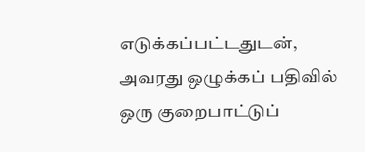எடுக்கப்பட்டதுடன், அவரது ஒழுக்கப் பதிவில் ஒரு குறைபாட்டுப்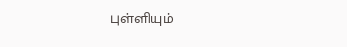புள்ளியும்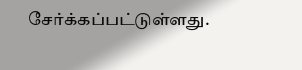சேர்க்கப்பட்டுள்ளது.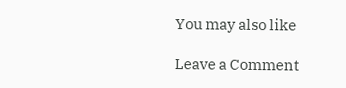You may also like

Leave a Comment